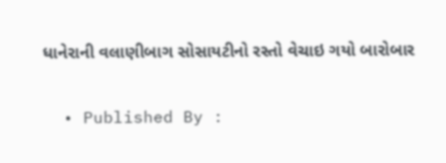ધાનેરાની વલાણીબાગ સોસાયટીનો રસ્તો વેચાઇ ગયો બારોબાર

  • Published By :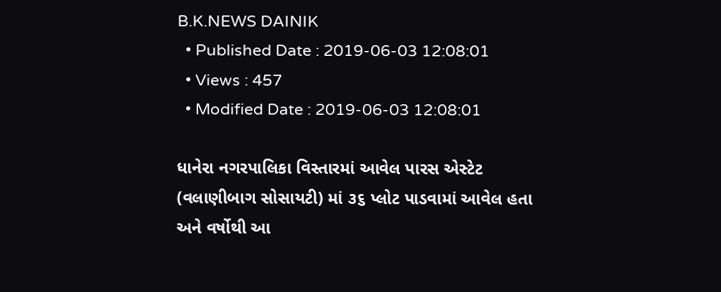B.K.NEWS DAINIK
  • Published Date : 2019-06-03 12:08:01
  • Views : 457
  • Modified Date : 2019-06-03 12:08:01

ધાનેરા નગરપાલિકા વિસ્તારમાં આવેલ પારસ એસ્ટેટ (વલાણીબાગ સોસાયટી) માં ૩૬ પ્લોટ પાડવામાં આવેલ હતા અને વર્ષોથી આ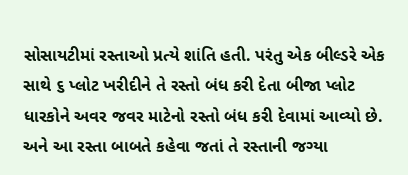સોસાયટીમાં રસ્તાઓ પ્રત્યે શાંતિ હતી. પરંતુ એક બીલ્ડરે એક સાથે ૬ પ્લોટ ખરીદીને તે રસ્તો બંધ કરી દેતા બીજા પ્લોટ ધારકોને અવર જવર માટેનો રસ્તો બંધ કરી દેવામાં આવ્યો છે. અને આ રસ્તા બાબતે કહેવા જતાં તે રસ્તાની જગ્યા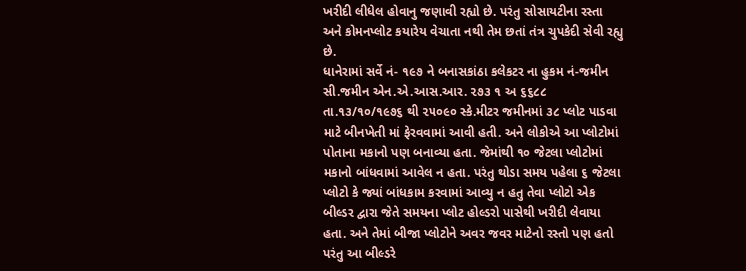ખરીદી લીધેલ હોવાનુ જણાવી રહ્યો છે. પરંતુ સોસાયટીના રસ્તા અને કોમનપ્લોટ કયારેય વેચાતા નથી તેમ છતાં તંત્ર ચુપકેદી સેવી રહ્યુ છે.
ધાનેરામાં સર્વે નં- ૧૯૭ ને બનાસકાંઠા કલેકટર ના હુકમ નં-જમીન સી.જમીન એન.એ.આસ.આર. ૨૭૩ ૧ અ ૬૬૮૮ તા.૧૩/૧૦/૧૯૭૬ થી ૨૫૦૯૦ સ્કે.મીટર જમીનમાં ૩૮ પ્લોટ પાડવા માટે બીનખેતી માં ફેરવવામાં આવી હતી. અને લોકોએ આ પ્લોટોમાં પોતાના મકાનો પણ બનાવ્યા હતા. જેમાંથી ૧૦ જેટલા પ્લોટોમાં મકાનો બાંધવામાં આવેલ ન હતા. પરંતુ થોડા સમય પહેલા ૬ જેટલા પ્લોટો કે જ્યાં બાંધકામ કરવામાં આવ્યુ ન હતુ તેવા પ્લોટો એક બીલ્ડર દ્વારા જેતે સમયના પ્લોટ હોલ્ડરો પાસેથી ખરીદી લેવાયા હતા. અને તેમાં બીજા પ્લોટોને અવર જવર માટેનો રસ્તો પણ હતો પરંતુ આ બીલ્ડરે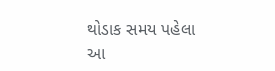થોડાક સમય પહેલા આ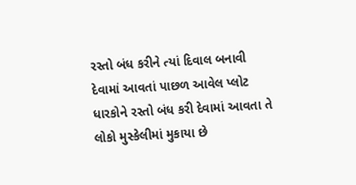રસ્તો બંધ કરીને ત્યાં દિવાલ બનાવી દેવામાં આવતાં પાછળ આવેલ પ્લોટ ધારકોને રસ્તો બંધ કરી દેવામાં આવતા તે લોકો મુસ્કેલીમાં મુકાયા છે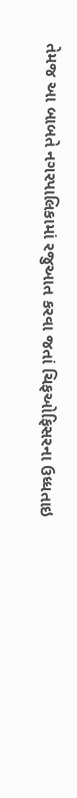તેમજ આ બાબતે નગરપાલિકામાં રજુઆત કરવા જતાં ચિફઓફિસરના ઉધ્ધતાઇ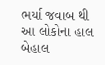ભર્યા જવાબ થી આ લોકોના હાલ બેહાલ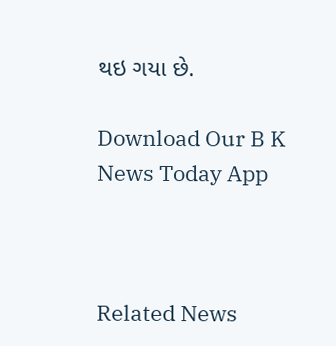થઇ ગયા છે.

Download Our B K News Today App



Related News